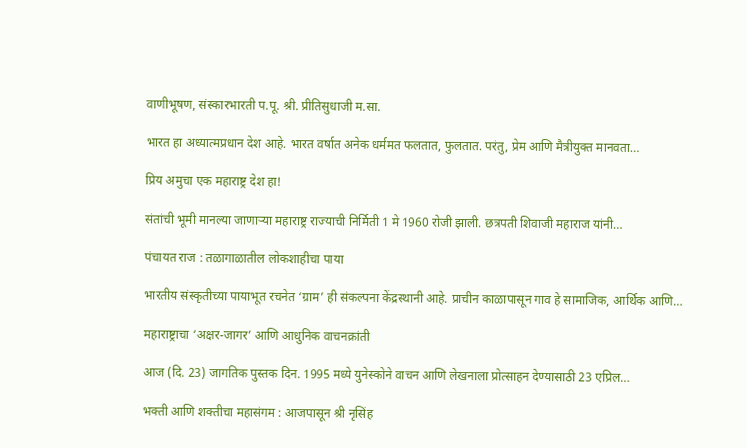वाणीभूषण, संस्कारभारती प.पू. श्री. प्रीतिसुधाजी म.सा.

भारत हा अध्यात्मप्रधान देश आहे. भारत वर्षात अनेक धर्ममत फलतात, फुलतात. परंतु, प्रेम आणि मैत्रीयुक्त मानवता…

प्रिय अमुचा एक महाराष्ट्र देश हा!

संतांची भूमी मानल्या जाणार्‍या महाराष्ट्र राज्याची निर्मिती 1 मे 1960 रोजी झाली. छत्रपती शिवाजी महाराज यांनी…

पंचायत राज : तळागाळातील लोकशाहीचा पाया

भारतीय संस्कृतीच्या पायाभूत रचनेत ‘ग्राम’ ही संकल्पना केंद्रस्थानी आहे. प्राचीन काळापासून गाव हे सामाजिक, आर्थिक आणि…

महाराष्ट्राचा ‘अक्षर-जागर’ आणि आधुनिक वाचनक्रांती

आज (दि. 23) जागतिक पुस्तक दिन. 1995 मध्ये युनेस्कोने वाचन आणि लेखनाला प्रोत्साहन देण्यासाठी 23 एप्रिल…

भक्ती आणि शक्तीचा महासंगम : आजपासून श्री नृसिंह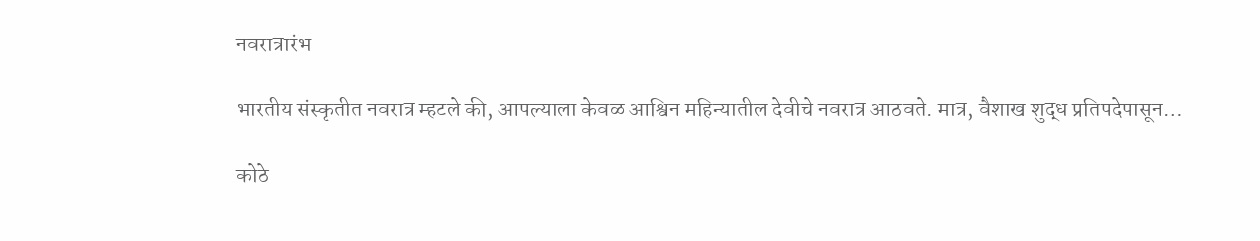नवरात्रारंभ

भारतीय संस्कृतीत नवरात्र म्हटले की, आपल्याला केवळ आश्विन महिन्यातील देवीचे नवरात्र आठवते. मात्र, वैशाख शुद्ध प्रतिपदेपासून…

कोठे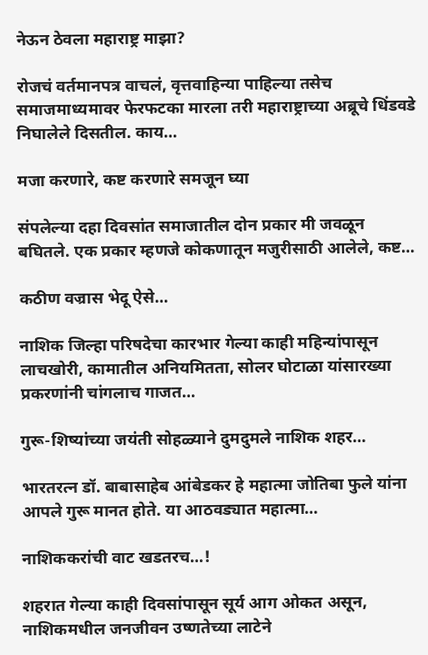नेऊन ठेवला महाराष्ट्र माझा?

रोजचं वर्तमानपत्र वाचलं, वृत्तवाहिन्या पाहिल्या तसेच समाजमाध्यमावर फेरफटका मारला तरी महाराष्ट्राच्या अब्रूचे धिंडवडे निघालेले दिसतील. काय…

मजा करणारे, कष्ट करणारे समजून घ्या

संपलेल्या दहा दिवसांत समाजातील दोन प्रकार मी जवळून बघितले. एक प्रकार म्हणजे कोकणातून मजुरीसाठी आलेले, कष्ट…

कठीण वज्रास भेदू ऐसे…

नाशिक जिल्हा परिषदेचा कारभार गेल्या काही महिन्यांपासून लाचखोरी, कामातील अनियमितता, सोलर घोटाळा यांसारख्या प्रकरणांनी चांगलाच गाजत…

गुरू-शिष्यांच्या जयंती सोहळ्याने दुमदुमले नाशिक शहर…

भारतरत्न डॉ. बाबासाहेब आंबेडकर हे महात्मा जोतिबा फुले यांना आपले गुरू मानत होते. या आठवड्यात महात्मा…

नाशिककरांची वाट खडतरच…!

शहरात गेल्या काही दिवसांपासून सूर्य आग ओकत असून, नाशिकमधील जनजीवन उष्णतेच्या लाटेने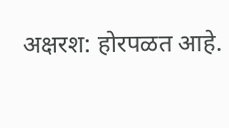अक्षरश: होरपळत आहे.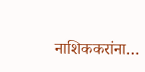नाशिककरांना…